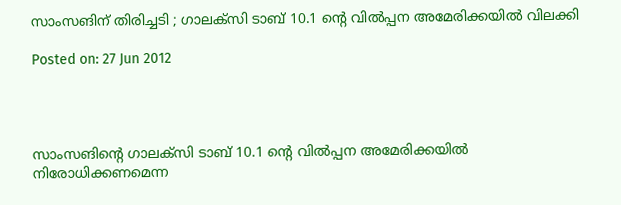സാംസങിന് തിരിച്ചടി ; ഗാലക്‌സി ടാബ് 10.1 ന്റെ വില്‍പ്പന അമേരിക്കയില്‍ വിലക്കി

Posted on: 27 Jun 2012




സാംസങിന്റെ ഗാലക്‌സി ടാബ് 10.1 ന്റെ വില്‍പ്പന അമേരിക്കയില്‍ നിരോധിക്കണമെന്ന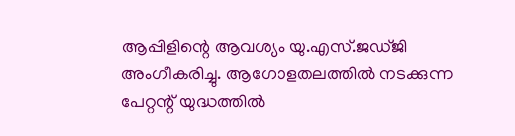ആപ്പിളിന്റെ ആവശ്യം യു.എസ്.ജഡ്ജി അംഗീകരിച്ചു. ആഗോളതലത്തില്‍ നടക്കുന്ന പേറ്റന്റ് യുദ്ധത്തില്‍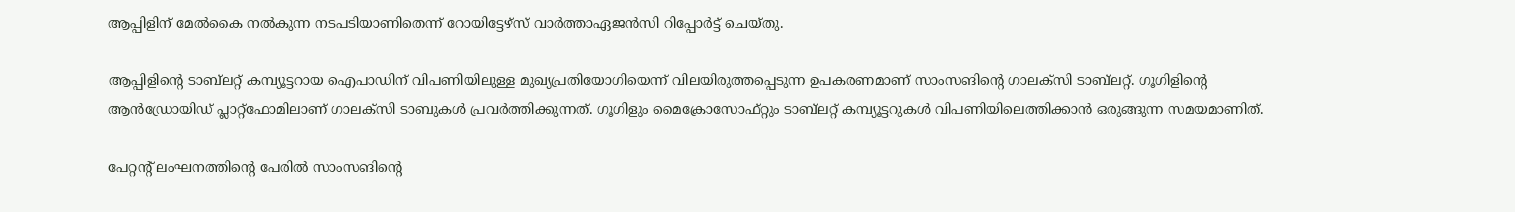ആപ്പിളിന് മേല്‍കൈ നല്‍കുന്ന നടപടിയാണിതെന്ന് റോയിട്ടേഴ്‌സ് വാര്‍ത്താഏജന്‍സി റിപ്പോര്‍ട്ട് ചെയ്തു.

ആപ്പിളിന്റെ ടാബ്‌ലറ്റ് കമ്പ്യൂട്ടറായ ഐപാഡിന് വിപണിയിലുള്ള മുഖ്യപ്രതിയോഗിയെന്ന് വിലയിരുത്തപ്പെടുന്ന ഉപകരണമാണ് സാംസങിന്റെ ഗാലക്‌സി ടാബ്‌ലറ്റ്. ഗൂഗിളിന്റെ ആന്‍ഡ്രോയിഡ് പ്ലാറ്റ്‌ഫോമിലാണ് ഗാലക്‌സി ടാബുകള്‍ പ്രവര്‍ത്തിക്കുന്നത്. ഗൂഗിളും മൈക്രോസോഫ്റ്റും ടാബ്‌ലറ്റ് കമ്പ്യൂട്ടറുകള്‍ വിപണിയിലെത്തിക്കാന്‍ ഒരുങ്ങുന്ന സമയമാണിത്.

പേറ്റന്റ് ലംഘനത്തിന്റെ പേരില്‍ സാംസങിന്റെ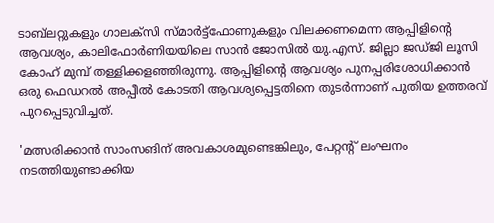ടാബ്‌ലറ്റുകളും ഗാലക്‌സി സ്മാര്‍ട്ട്‌ഫോണുകളും വിലക്കണമെന്ന ആപ്പിളിന്റെ ആവശ്യം, കാലിഫോര്‍ണിയയിലെ സാന്‍ ജോസില്‍ യു.എസ്. ജില്ലാ ജഡ്ജി ലൂസി കോഹ് മുമ്പ് തള്ളിക്കളഞ്ഞിരുന്നു. ആപ്പിളിന്റെ ആവശ്യം പുനപ്പരിശോധിക്കാന്‍ ഒരു ഫെഡറല്‍ അപ്പീല്‍ കോടതി ആവശ്യപ്പെട്ടതിനെ തുടര്‍ന്നാണ് പുതിയ ഉത്തരവ് പുറപ്പെടുവിച്ചത്.

'മത്സരിക്കാന്‍ സാംസങിന് അവകാശമുണ്ടെങ്കിലും, പേറ്റന്റ് ലംഘനം നടത്തിയുണ്ടാക്കിയ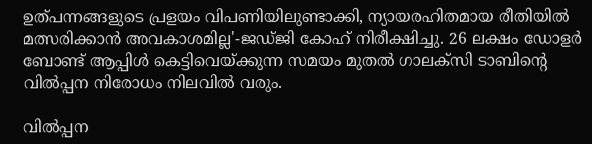ഉത്പന്നങ്ങളുടെ പ്രളയം വിപണിയിലുണ്ടാക്കി, ന്യായരഹിതമായ രീതിയില്‍ മത്സരിക്കാന്‍ അവകാശമില്ല'-ജഡ്ജി കോഹ് നിരീക്ഷിച്ചു. 26 ലക്ഷം ഡോളര്‍ ബോണ്ട് ആപ്പിള്‍ കെട്ടിവെയ്ക്കുന്ന സമയം മുതല്‍ ഗാലക്‌സി ടാബിന്റെ വില്‍പ്പന നിരോധം നിലവില്‍ വരും.

വില്‍പ്പന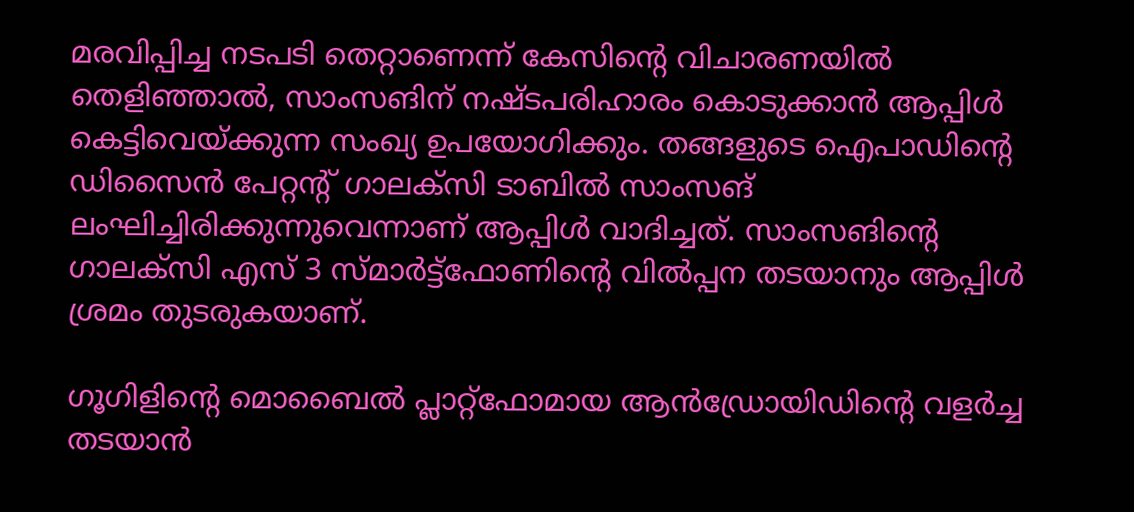മരവിപ്പിച്ച നടപടി തെറ്റാണെന്ന് കേസിന്റെ വിചാരണയില്‍ തെളിഞ്ഞാല്‍, സാംസങിന് നഷ്ടപരിഹാരം കൊടുക്കാന്‍ ആപ്പിള്‍ കെട്ടിവെയ്ക്കുന്ന സംഖ്യ ഉപയോഗിക്കും. തങ്ങളുടെ ഐപാഡിന്റെ ഡിസൈന്‍ പേറ്റന്റ് ഗാലക്‌സി ടാബില്‍ സാംസങ് ലംഘിച്ചിരിക്കുന്നുവെന്നാണ് ആപ്പിള്‍ വാദിച്ചത്. സാംസങിന്റെ ഗാലക്‌സി എസ് 3 സ്മാര്‍ട്ട്‌ഫോണിന്റെ വില്‍പ്പന തടയാനും ആപ്പിള്‍ ശ്രമം തുടരുകയാണ്.

ഗൂഗിളിന്റെ മൊബൈല്‍ പ്ലാറ്റ്‌ഫോമായ ആന്‍ഡ്രോയിഡിന്റെ വളര്‍ച്ച തടയാന്‍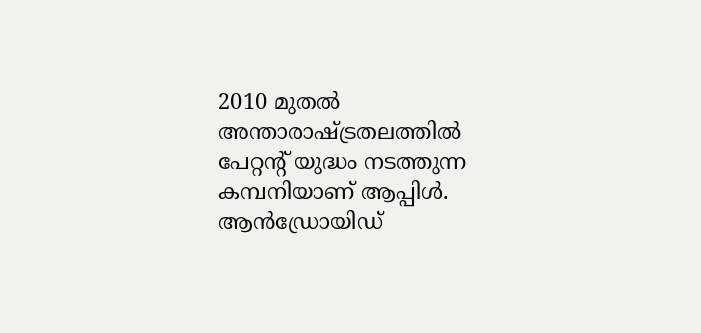2010 മുതല്‍ അന്താരാഷ്ട്രതലത്തില്‍ പേറ്റന്റ് യുദ്ധം നടത്തുന്ന കമ്പനിയാണ് ആപ്പിള്‍. ആന്‍ഡ്രോയിഡ്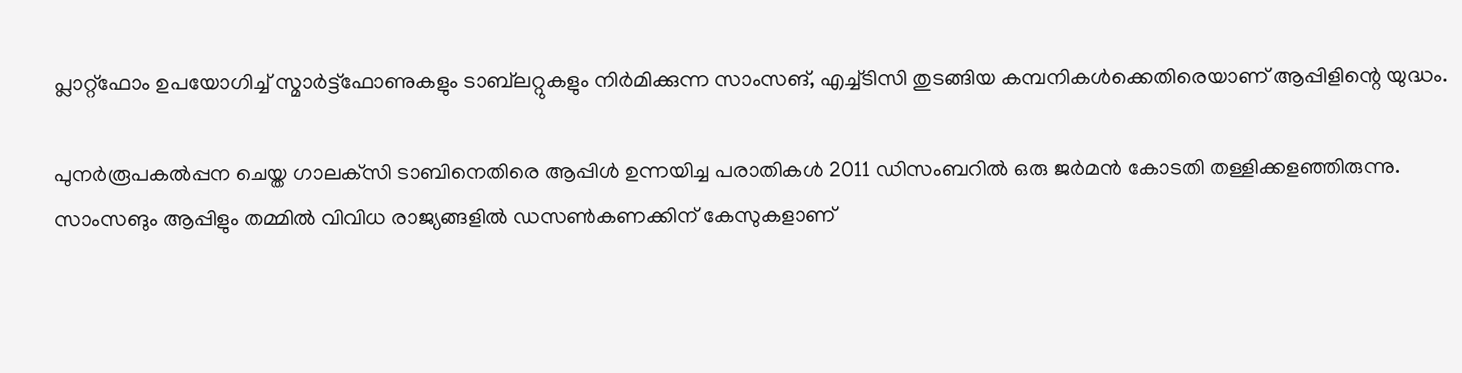പ്ലാറ്റ്‌ഫോം ഉപയോഗിച്ച് സ്മാര്‍ട്ട്‌ഫോണുകളും ടാബ്‌ലറ്റുകളും നിര്‍മിക്കുന്ന സാംസങ്, എച്ച്ടിസി തുടങ്ങിയ കമ്പനികള്‍ക്കെതിരെയാണ് ആപ്പിളിന്റെ യുദ്ധം.

പുനര്‍രൂപകല്‍പ്പന ചെയ്ത ഗാലക്‌സി ടാബിനെതിരെ ആപ്പിള്‍ ഉന്നയിച്ച പരാതികള്‍ 2011 ഡിസംബറില്‍ ഒരു ജര്‍മന്‍ കോടതി തള്ളിക്കളഞ്ഞിരുന്നു. സാംസങും ആപ്പിളും തമ്മില്‍ വിവിധ രാജ്യങ്ങളില്‍ ഡസണ്‍കണക്കിന് കേസുകളാണ്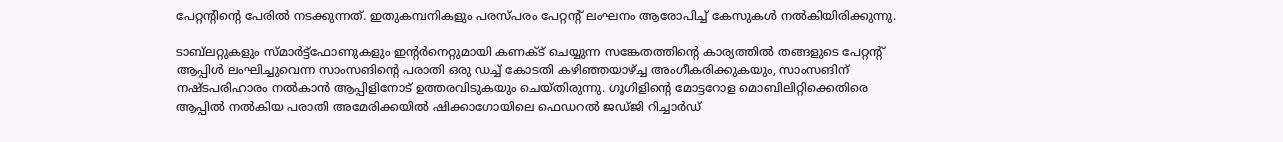പേറ്റന്റിന്റെ പേരില്‍ നടക്കുന്നത്. ഇതുകമ്പനികളും പരസ്പരം പേറ്റന്റ് ലംഘനം ആരോപിച്ച് കേസുകള്‍ നല്‍കിയിരിക്കുന്നു.

ടാബ്‌ലറ്റുകളും സ്മാര്‍ട്ട്‌ഫോണുകളും ഇന്റര്‍നെറ്റുമായി കണക്ട് ചെയ്യുന്ന സങ്കേതത്തിന്റെ കാര്യത്തില്‍ തങ്ങളുടെ പേറ്റന്റ് ആപ്പിള്‍ ലംഘിച്ചുവെന്ന സാംസങിന്റെ പരാതി ഒരു ഡച്ച് കോടതി കഴിഞ്ഞയാഴ്ച്ച അംഗീകരിക്കുകയും, സാംസങിന് നഷ്ടപരിഹാരം നല്‍കാന്‍ ആപ്പിളിനോട് ഉത്തരവിടുകയും ചെയ്തിരുന്നു. ഗൂഗിളിന്റെ മോട്ടറോള മൊബിലിറ്റിക്കെതിരെ ആപ്പില്‍ നല്‍കിയ പരാതി അമേരിക്കയില്‍ ഷിക്കാഗോയിലെ ഫെഡറല്‍ ജഡ്ജി റിച്ചാര്‍ഡ്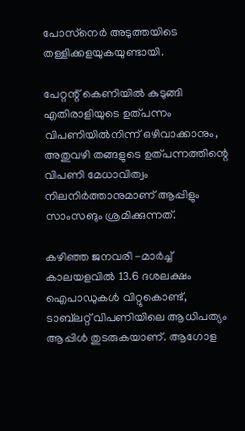പോസ്‌നെര്‍ അടുത്തയിടെ തള്ളിക്കളയുകയുണ്ടായി.

പേറ്റന്റ് കെണിയില്‍ കുടുങ്ങി എതിരാളിയുടെ ഉത്പന്നം വിപണിയില്‍നിന്ന് ഒഴിവാക്കാനും, അതുവഴി തങ്ങളുടെ ഉത്പന്നത്തിന്റെ വിപണി മേധാവിത്വം നിലനിര്‍ത്താനുമാണ് ആപ്പിളും സാംസങും ശ്രമിക്കുന്നത്.

കഴിഞ്ഞ ജനവരി -മാര്‍ച്ച് കാലയളവില്‍ 13.6 ദശലക്ഷം ഐപാഡുകള്‍ വിറ്റുകൊണ്ട്, ടാബ്‌ലറ്റ് വിപണിയിലെ ആധിപത്യം ആപ്പിള്‍ തുടരുകയാണ്. ആഗോള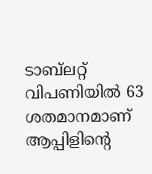ടാബ്‌ലറ്റ് വിപണിയില്‍ 63 ശതമാനമാണ് ആപ്പിളിന്റെ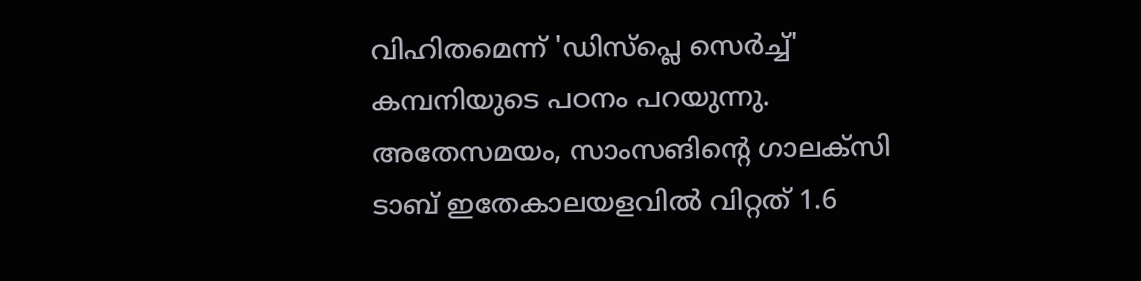വിഹിതമെന്ന് 'ഡിസ്‌പ്ലെ സെര്‍ച്ച്' കമ്പനിയുടെ പഠനം പറയുന്നു. അതേസമയം, സാംസങിന്റെ ഗാലക്‌സി ടാബ് ഇതേകാലയളവില്‍ വിറ്റത് 1.6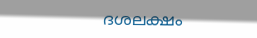ദശലക്ഷം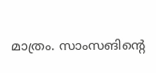മാത്രം. സാംസങിന്റെ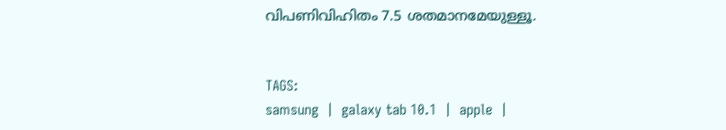വിപണിവിഹിതം 7.5 ശതമാനമേയുള്ളൂ.


TAGS:
samsung  |  galaxy tab 10.1  |  apple  |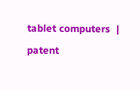tablet computers  |  patent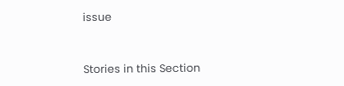issue


Stories in this Section